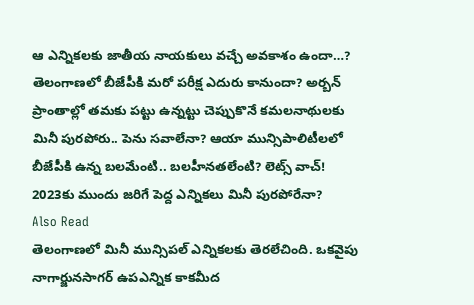ఆ ఎన్నికలకు జాతీయ నాయకులు వచ్చే అవకాశం ఉందా…?
తెలంగాణలో బీజేపీకి మరో పరీక్ష ఎదురు కానుందా? అర్బన్ ప్రాంతాల్లో తమకు పట్టు ఉన్నట్టు చెప్పుకొనే కమలనాథులకు మినీ పురపోరు.. పెను సవాలేనా? ఆయా మున్సిపాలిటీలలో బీజేపీకి ఉన్న బలమేంటి.. బలహీనతలేంటి? లెట్స్ వాచ్!
2023కు ముందు జరిగే పెద్ద ఎన్నికలు మినీ పురపోరేనా?
Also Read
తెలంగాణలో మినీ మున్సిపల్ ఎన్నికలకు తెరలేచింది. ఒకవైపు నాగార్జునసాగర్ ఉపఎన్నిక కాకమీద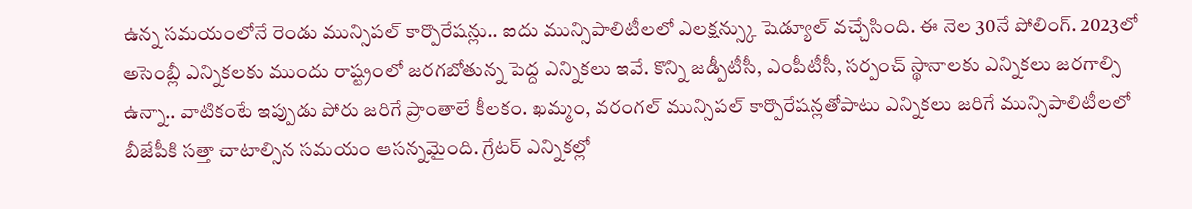ఉన్న సమయంలోనే రెండు మున్సిపల్ కార్పొరేషన్లు.. ఐదు మున్సిపాలిటీలలో ఎలక్షన్స్కు షెడ్యూల్ వచ్చేసింది. ఈ నెల 30నే పోలింగ్. 2023లో అసెంబ్లీ ఎన్నికలకు ముందు రాష్ట్రంలో జరగబోతున్న పెద్ద ఎన్నికలు ఇవే. కొన్ని జడ్పీటీసీ, ఎంపీటీసీ, సర్పంచ్ స్థానాలకు ఎన్నికలు జరగాల్సి ఉన్నా.. వాటికంటే ఇప్పుడు పోరు జరిగే ప్రాంతాలే కీలకం. ఖమ్మం, వరంగల్ మున్సిపల్ కార్పొరేషన్లతోపాటు ఎన్నికలు జరిగే మున్సిపాలిటీలలో బీజేపీకి సత్తా చాటాల్సిన సమయం ఆసన్నమైంది. గ్రేటర్ ఎన్నికల్లో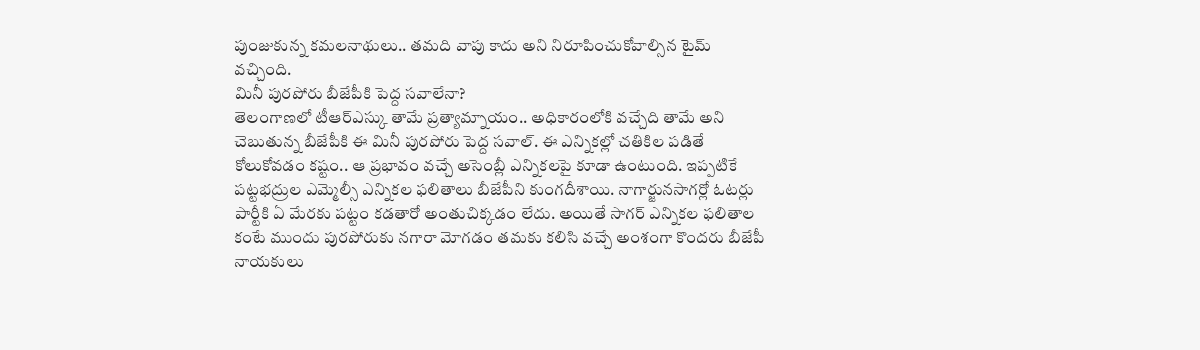పుంజుకున్న కమలనాథులు.. తమది వాపు కాదు అని నిరూపించుకోవాల్సిన టైమ్ వచ్చింది.
మినీ పురపోరు బీజేపీకి పెద్ద సవాలేనా?
తెలంగాణలో టీఆర్ఎస్కు తామే ప్రత్యామ్నాయం.. అధికారంలోకి వచ్చేది తామే అని చెబుతున్న బీజేపీకి ఈ మినీ పురపోరు పెద్ద సవాల్. ఈ ఎన్నికల్లో చతికిల పడితే కోలుకోవడం కష్టం.. ఆ ప్రభావం వచ్చే అసెంబ్లీ ఎన్నికలపై కూడా ఉంటుంది. ఇప్పటికే పట్టభద్రుల ఎమ్మెల్సీ ఎన్నికల ఫలితాలు బీజేపీని కుంగదీశాయి. నాగార్జునసాగర్లో ఓటర్లు పార్టీకి ఏ మేరకు పట్టం కడతారో అంతుచిక్కడం లేదు. అయితే సాగర్ ఎన్నికల ఫలితాల కంటే ముందు పురపోరుకు నగారా మోగడం తమకు కలిసి వచ్చే అంశంగా కొందరు బీజేపీ నాయకులు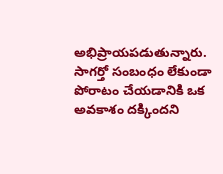అభిప్రాయపడుతున్నారు. సాగర్తో సంబంధం లేకుండా పోరాటం చేయడానికి ఒక అవకాశం దక్కిందని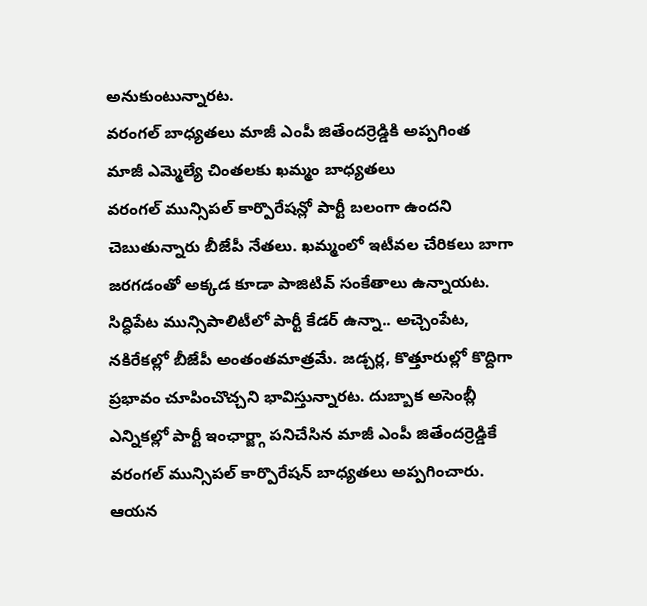అనుకుంటున్నారట.
వరంగల్ బాధ్యతలు మాజీ ఎంపీ జితేందర్రెడ్డికి అప్పగింత
మాజీ ఎమ్మెల్యే చింతలకు ఖమ్మం బాధ్యతలు
వరంగల్ మున్సిపల్ కార్పొరేషన్లో పార్టీ బలంగా ఉందని చెబుతున్నారు బీజేపీ నేతలు. ఖమ్మంలో ఇటీవల చేరికలు బాగా జరగడంతో అక్కడ కూడా పాజిటివ్ సంకేతాలు ఉన్నాయట. సిద్ధిపేట మున్సిపాలిటీలో పార్టీ కేడర్ ఉన్నా.. అచ్చెంపేట, నకిరేకల్లో బీజేపీ అంతంతమాత్రమే. జడ్చర్ల, కొత్తూరుల్లో కొద్దిగా ప్రభావం చూపించొచ్చని భావిస్తున్నారట. దుబ్బాక అసెంబ్లీ ఎన్నికల్లో పార్టీ ఇంఛార్జ్గా పనిచేసిన మాజీ ఎంపీ జితేందర్రెడ్డికే వరంగల్ మున్సిపల్ కార్పొరేషన్ బాధ్యతలు అప్పగించారు. ఆయన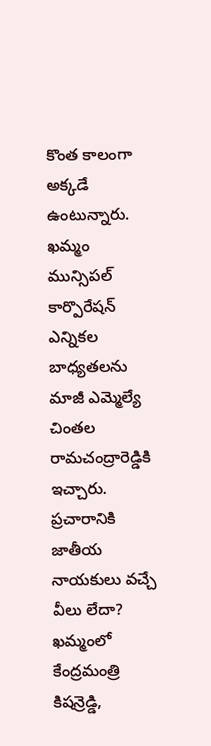కొంత కాలంగా అక్కడే ఉంటున్నారు. ఖమ్మం మున్సిపల్ కార్పొరేషన్ ఎన్నికల బాధ్యతలను మాజీ ఎమ్మెల్యే చింతల రామచంద్రారెడ్డికి ఇచ్చారు.
ప్రచారానికి జాతీయ నాయకులు వచ్చే వీలు లేదా?
ఖమ్మంలో కేంద్రమంత్రి కిషన్రెడ్డి,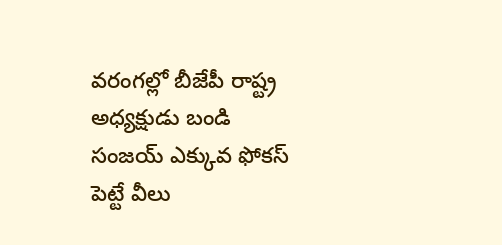వరంగల్లో బీజేపీ రాష్ట్ర అధ్యక్షుడు బండి సంజయ్ ఎక్కువ ఫోకస్ పెట్టే వీలు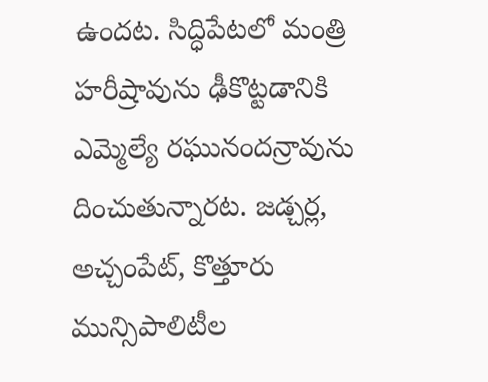ఉందట. సిద్ధిపేటలో మంత్రి హరీష్రావును ఢీకొట్టడానికి ఎమ్మెల్యే రఘునందన్రావును దించుతున్నారట. జడ్చర్ల, అచ్చంపేట్, కొత్తూరు మున్సిపాలిటీల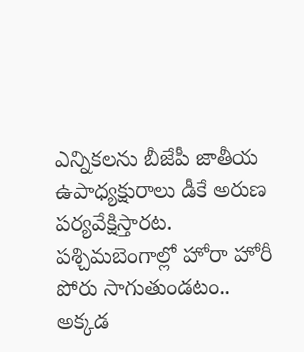ఎన్నికలను బీజేపీ జాతీయ ఉపాధ్యక్షురాలు డీకే అరుణ పర్యవేక్షిస్తారట. పశ్చిమబెంగాల్లో హోరా హోరీ పోరు సాగుతుండటం.. అక్కడ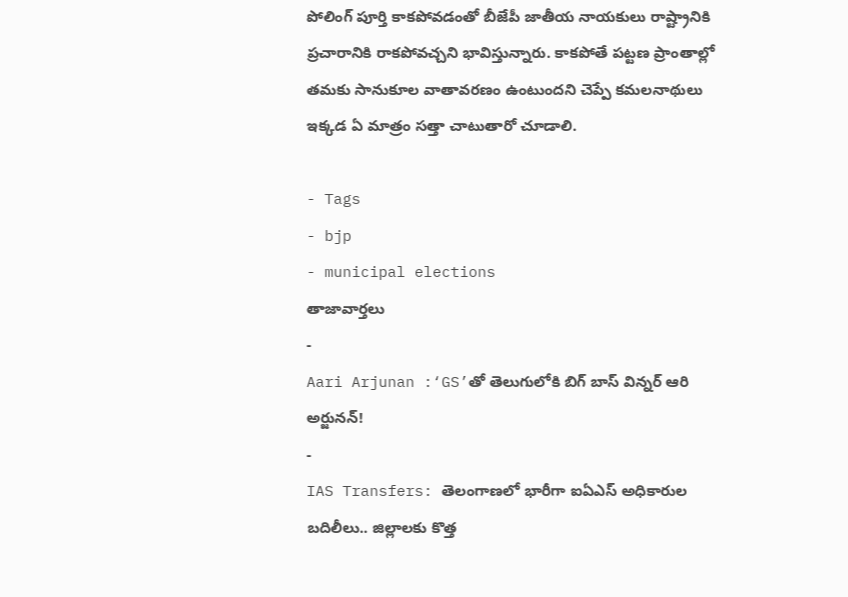పోలింగ్ పూర్తి కాకపోవడంతో బీజేపీ జాతీయ నాయకులు రాష్ట్రానికి ప్రచారానికి రాకపోవచ్చని భావిస్తున్నారు. కాకపోతే పట్టణ ప్రాంతాల్లో తమకు సానుకూల వాతావరణం ఉంటుందని చెప్పే కమలనాథులు ఇక్కడ ఏ మాత్రం సత్తా చాటుతారో చూడాలి.

- Tags
- bjp
- municipal elections
తాజావార్తలు
-
Aari Arjunan :‘GS’తో తెలుగులోకి బిగ్ బాస్ విన్నర్ ఆరి అర్జునన్!
-
IAS Transfers: తెలంగాణలో భారీగా ఐఏఎస్ అధికారుల బదిలీలు.. జిల్లాలకు కొత్త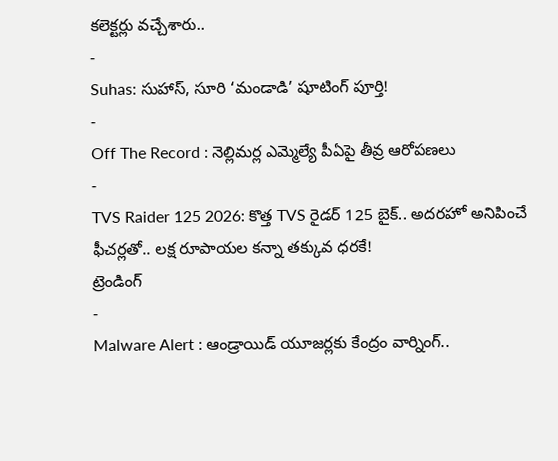కలెక్టర్లు వచ్చేశారు..
-
Suhas: సుహాస్, సూరి ‘మండాడి’ షూటింగ్ పూర్తి!
-
Off The Record : నెల్లిమర్ల ఎమ్మెల్యే పీఏపై తీవ్ర ఆరోపణలు
-
TVS Raider 125 2026: కొత్త TVS రైడర్ 125 బైక్.. అదరహో అనిపించే ఫీచర్లతో.. లక్ష రూపాయల కన్నా తక్కువ ధరకే!
ట్రెండింగ్
-
Malware Alert : ఆండ్రాయిడ్ యూజర్లకు కేంద్రం వార్నింగ్..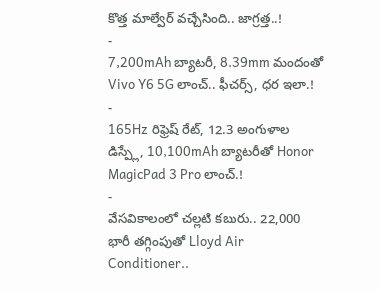కొత్త మాల్వేర్ వచ్చేసింది.. జాగ్రత్త..!
-
7,200mAh బ్యాటరీ, 8.39mm మందంతో Vivo Y6 5G లాంచ్.. ఫీచర్స్, ధర ఇలా.!
-
165Hz రిఫ్రెష్ రేట్, 12.3 అంగుళాల డిస్ప్లే, 10,100mAh బ్యాటరీతో Honor MagicPad 3 Pro లాంచ్.!
-
వేసవికాలంలో చల్లటి కబురు.. 22,000 భారీ తగ్గింపుతో Lloyd Air Conditioner..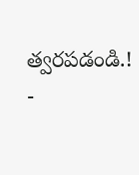త్వరపడండి.!
-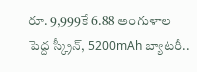రూ. 9,999కే 6.88 అంగుళాల పెద్ద స్క్రీన్, 5200mAh బ్యాటరీ..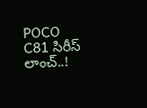POCO C81 సిరీస్ లాంచ్..!